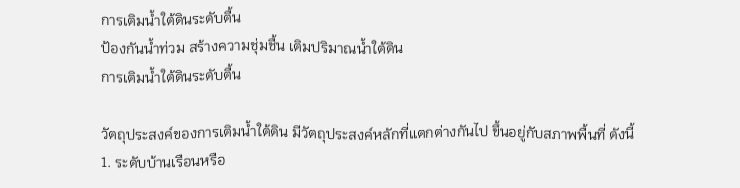การเติมน้ำใต้ดินระดับตื้น
ป้องกันน้ำท่วม สร้างความชุ่มชื้น เติมปริมาณน้ำใต้ดิน
การเติมน้ำใต้ดินระดับตื้น

วัตถุประสงค์ของการเติมน้ำใต้ดิน มีวัตถุประสงค์หลักที่แตกต่างกันไป ขึ้นอยู่กับสภาพพื้นที่ ดังนี้
1. ระดับบ้านเรือนหรือ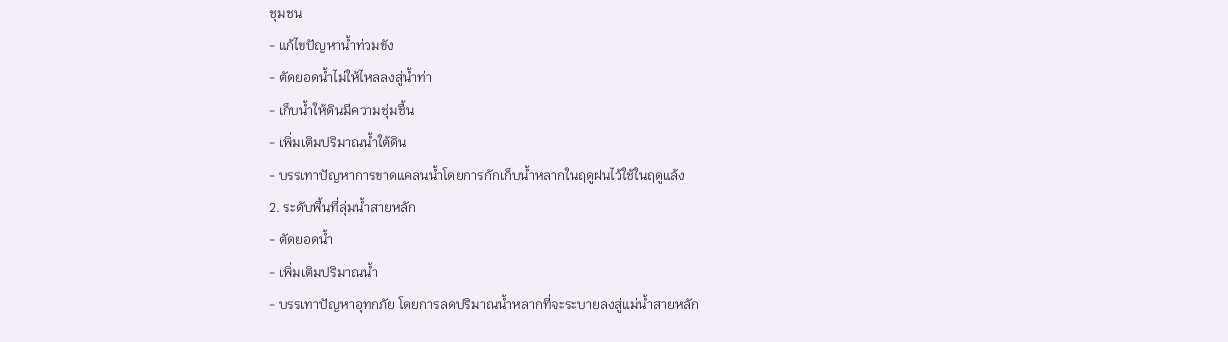ชุมชน
- แก้ไขปัญหาน้ำท่วมขัง
- ตัดยอดน้ำไม่ให้ไหลลงสู่น้ำท่า
- เก็บน้ำให้ดินมีความชุ่มชื้น
- เพิ่มเติมปริมาณน้ำใต้ดิน
- บรรเทาปัญหาการขาดแคลนน้ำโดยการกักเก็บน้ำหลากในฤดูฝนไว้ใช้ในฤดูแล้ง
2. ระดับพื้นที่ลุ่มน้ำสายหลัก
- ตัดยอดน้ำ
- เพิ่มเติมปริมาณน้ำ
- บรรเทาปัญหาอุทกภัย โดยการลดปริมาณน้ำหลากที่จะระบายลงสู่แม่น้ำสายหลัก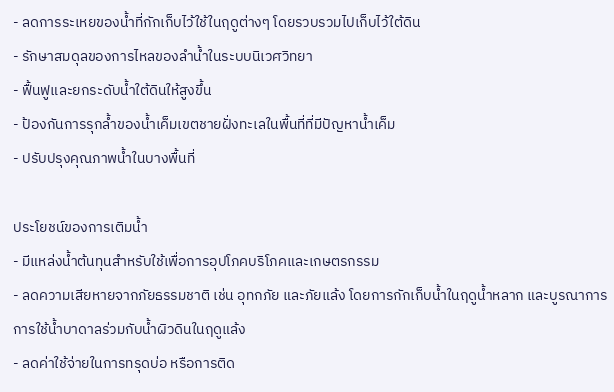- ลดการระเหยของน้ำที่กักเก็บไว้ใช้ในฤดูต่างๆ โดยรวบรวมไปเก็บไว้ใต้ดิน
- รักษาสมดุลของการไหลของลำน้ำในระบบนิเวศวิทยา
- ฟื้นฟูและยกระดับน้ำใต้ดินให้สูงขึ้น
- ป้องกันการรุกล้ำของน้ำเค็มเขตชายฝั่งทะเลในพื้นที่ที่มีปัญหาน้ำเค็ม
- ปรับปรุงคุณภาพน้ำในบางพื้นที่

ประโยชน์ของการเติมน้ำ
- มีแหล่งน้ำต้นทุนสำหรับใช้เพื่อการอุปโภคบริโภคและเกษตรกรรม
- ลดความเสียหายจากภัยธรรมชาติ เช่น อุทกภัย และภัยแล้ง โดยการกักเก็บน้ำในฤดูน้ำหลาก และบูรณาการการใช้น้ำบาดาลร่วมกับน้ำผิวดินในฤดูแล้ง
- ลดค่าใช้จ่ายในการทรุดบ่อ หรือการติด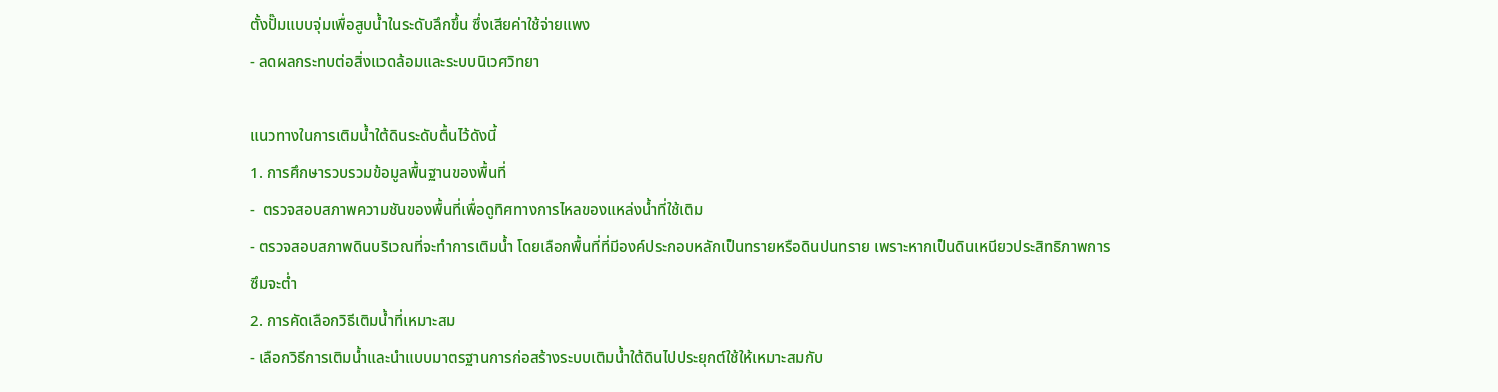ตั้งปั๊มแบบจุ่มเพื่อสูบน้ำในระดับลึกขึ้น ซึ่งเสียค่าใช้จ่ายแพง
- ลดผลกระทบต่อสิ่งแวดล้อมและระบบนิเวศวิทยา

แนวทางในการเติมน้ำใต้ดินระดับตื้นไว้ดังนี้
1. การศึกษารวบรวมข้อมูลพื้นฐานของพื้นที่
-  ตรวจสอบสภาพความชันของพื้นที่เพื่อดูทิศทางการไหลของแหล่งน้ำที่ใช้เติม
- ตรวจสอบสภาพดินบริเวณที่จะทำการเติมน้ำ โดยเลือกพื้นที่ที่มีองค์ประกอบหลักเป็นทรายหรือดินปนทราย เพราะหากเป็นดินเหนียวประสิทธิภาพการซึมจะต่ำ
2. การคัดเลือกวิธีเติมน้ำที่เหมาะสม
- เลือกวิธีการเติมน้ำและนำแบบมาตรฐานการก่อสร้างระบบเติมน้ำใต้ดินไปประยุกต์ใช้ให้เหมาะสมกับ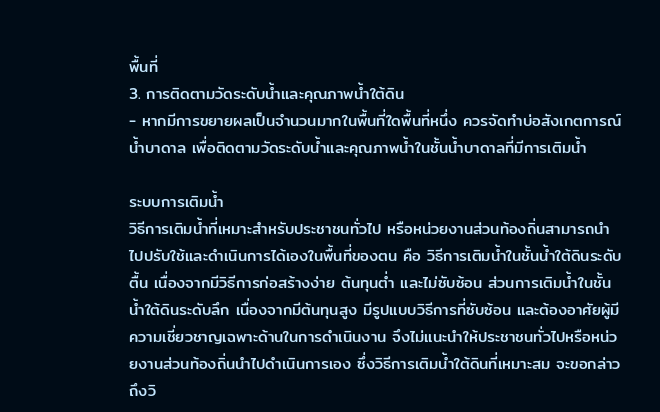พื้นที่
3. การติดตามวัดระดับน้ำและคุณภาพน้ำใต้ดิน
- หากมีการขยายผลเป็นจำนวนมากในพื้นที่ใดพื้นที่หนึ่ง ควรจัดทำบ่อสังเกตการณ์น้ำบาดาล เพื่อติดตามวัดระดับน้ำและคุณภาพน้ำในชั้นน้ำบาดาลที่มีการเติมน้ำ

ระบบการเติมน้ำ
วิธีการเติมน้ำที่เหมาะสำหรับประชาชนทั่วไป หรือหน่วยงานส่วนท้องถิ่นสามารถนำไปปรับใช้และดำเนินการได้เองในพื้นที่ของตน คือ วิธีการเติมน้ำในชั้นน้ำใต้ดินระดับตื้น เนื่องจากมีวิธีการก่อสร้างง่าย ต้นทุนต่ำ และไม่ซับซ้อน ส่วนการเติมน้ำในชั้นน้ำใต้ดินระดับลึก เนื่องจากมีต้นทุนสูง มีรูปแบบวิธีการที่ซับซ้อน และต้องอาศัยผู้มีความเชี่ยวชาญเฉพาะด้านในการดำเนินงาน จึงไม่แนะนำให้ประชาชนทั่วไปหรือหน่วยงานส่วนท้องถิ่นนำไปดำเนินการเอง ซึ่งวิธีการเติมน้ำใต้ดินที่เหมาะสม จะขอกล่าวถึงวิ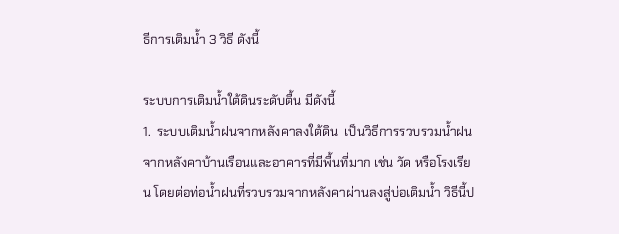ธีการเติมน้ำ 3 วิธี ดังนี้

ระบบการเติมน้ำใต้ดินระดับตื้น มีดังนี้
1.  ระบบเติมน้ำฝนจากหลังคาลงใต้ดิน  เป็นวิธีการรวบรวมน้ำฝนจากหลังคาบ้านเรือนและอาคารที่มีพื้นที่มาก เช่น วัด หรือโรงเรียน โดยต่อท่อน้ำฝนที่รวบรวมจากหลังคาผ่านลงสู่บ่อเติมน้ำ วิธีนี้ป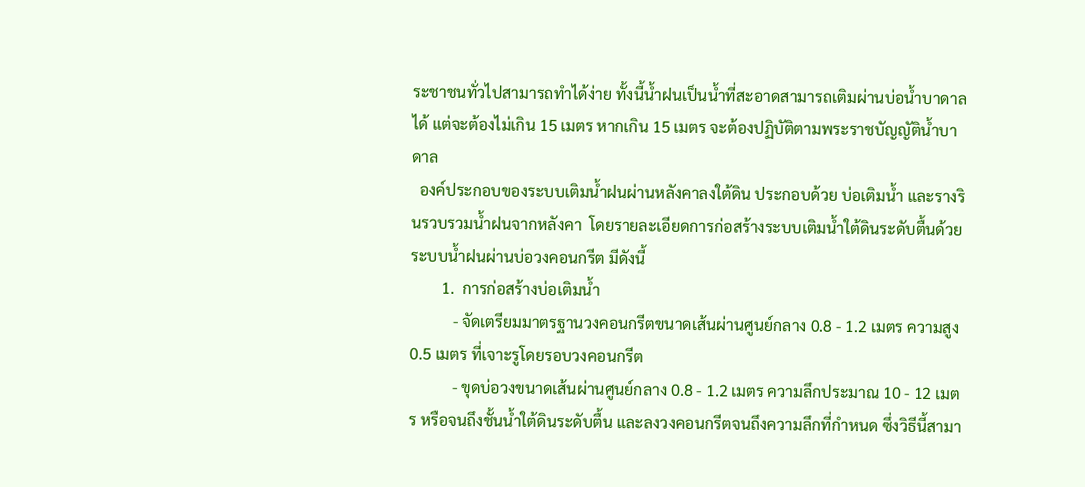ระชาชนทั่วไปสามารถทำได้ง่าย ทั้งนี้น้ำฝนเป็นน้ำที่สะอาดสามารถเติมผ่านบ่อน้ำบาดาลได้ แต่จะต้องไม่เกิน 15 เมตร หากเกิน 15 เมตร จะต้องปฏิบัติตามพระราชบัญญัติน้ำบาดาล
  องค์ประกอบของระบบเติมน้ำฝนผ่านหลังคาลงใต้ดิน ประกอบด้วย บ่อเติมน้ำ และรางรินรวบรวมน้ำฝนจากหลังคา  โดยรายละเอียดการก่อสร้างระบบเติมน้ำใต้ดินระดับตื้นด้วยระบบน้ำฝนผ่านบ่อวงคอนกรีต มีดังนี้
        1.  การก่อสร้างบ่อเติมน้ำ
           - จัดเตรียมมาตรฐานวงคอนกรีตขนาดเส้นผ่านศูนย์กลาง 0.8 - 1.2 เมตร ความสูง 0.5 เมตร ที่เจาะรูโดยรอบวงคอนกรีต
           - ขุดบ่อวงขนาดเส้นผ่านศูนย์กลาง 0.8 - 1.2 เมตร ความลึกประมาณ 10 - 12 เมตร หรือจนถึงชั้นน้ำใต้ดินระดับตื้น และลงวงคอนกรีตจนถึงความลึกที่กำหนด ซึ่งวิธีนี้สามา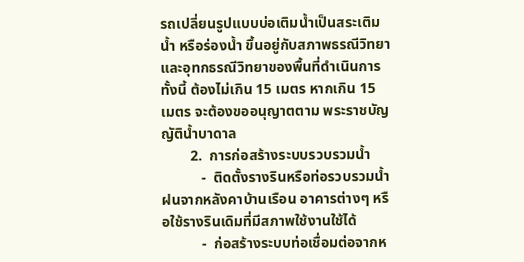รถเปลี่ยนรูปแบบบ่อเติมน้ำเป็นสระเติมน้ำ หรือร่องน้ำ ขึ้นอยู่กับสภาพธรณีวิทยาและอุทกธรณีวิทยาของพื้นที่ดำเนินการ ทั้งนี้ ต้องไม่เกิน 15 เมตร หากเกิน 15 เมตร จะต้องขออนุญาตตาม พระราชบัญญัติน้ำบาดาล
        2.  การก่อสร้างระบบรวบรวมน้ำ
           -  ติดตั้งรางรินหรือท่อรวบรวมน้ำฝนจากหลังคาบ้านเรือน อาคารต่างๆ หรือใช้รางรินเดิมที่มีสภาพใช้งานใช้ได้
           -  ก่อสร้างระบบท่อเชื่อมต่อจากห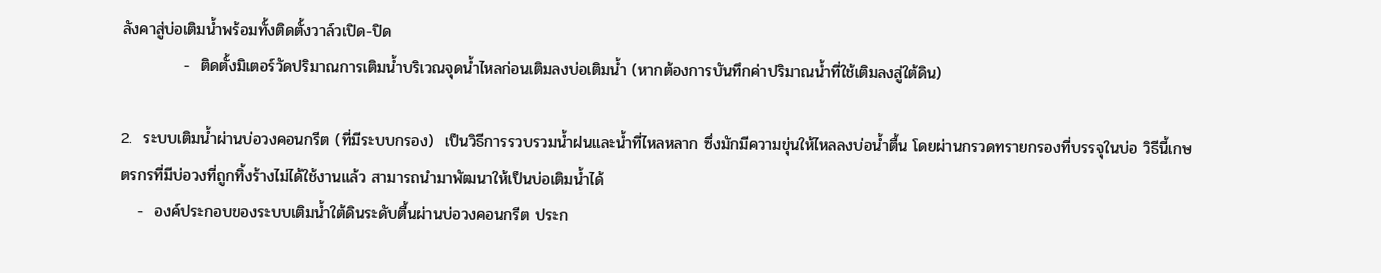ลังคาสู่บ่อเติมน้ำพร้อมทั้งติดตั้งวาล์วเปิด-ปิด
           -  ติดตั้งมิเตอร์วัดปริมาณการเติมน้ำบริเวณจุดน้ำไหลก่อนเติมลงบ่อเติมน้ำ (หากต้องการบันทึกค่าปริมาณน้ำที่ใช้เติมลงสู่ใต้ดิน)

2.  ระบบเติมน้ำผ่านบ่อวงคอนกรีต (ที่มีระบบกรอง)  เป็นวิธีการรวบรวมน้ำฝนและน้ำที่ไหลหลาก ซึ่งมักมีความขุ่นให้ไหลลงบ่อน้ำตื้น โดยผ่านกรวดทรายกรองที่บรรจุในบ่อ วิธีนี้เกษตรกรที่มีบ่อวงที่ถูกทิ้งร้างไม่ได้ใช้งานแล้ว สามารถนำมาพัฒนาให้เป็นบ่อเติมน้ำได้
   -  องค์ประกอบของระบบเติมน้ำใต้ดินระดับตื้นผ่านบ่อวงคอนกรีต ประก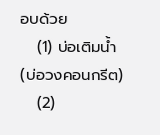อบด้วย
   (1) บ่อเติมน้ำ (บ่อวงคอนกรีต)
   (2)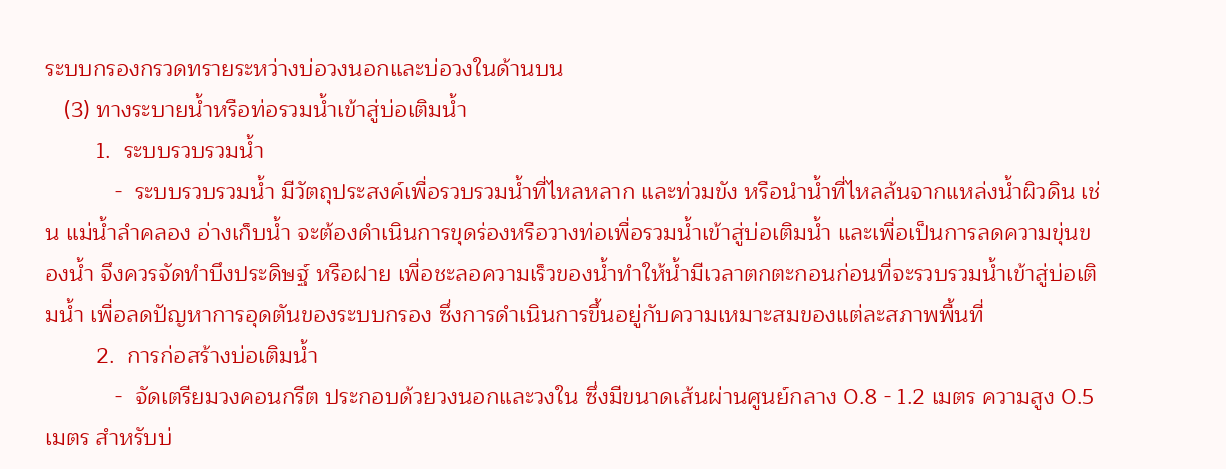ระบบกรองกรวดทรายระหว่างบ่อวงนอกและบ่อวงในด้านบน
   (3) ทางระบายน้ำหรือท่อรวมน้ำเข้าสู่บ่อเติมน้ำ
        1.  ระบบรวบรวมน้ำ
           -  ระบบรวบรวมน้ำ มีวัตถุประสงค์เพื่อรวบรวมน้ำที่ไหลหลาก และท่วมขัง หรือนำน้ำที่ไหลล้นจากแหล่งน้ำผิวดิน เช่น แม่น้ำลำคลอง อ่างเก็บน้ำ จะต้องดำเนินการขุดร่องหรือวางท่อเพื่อรวมน้ำเข้าสู่บ่อเติมน้ำ และเพื่อเป็นการลดความขุ่นของน้ำ จึงควรจัดทำบึงประดิษฐ์ หรือฝาย เพื่อชะลอความเร็วของน้ำทำให้น้ำมีเวลาตกตะกอนก่อนที่จะรวบรวมน้ำเข้าสู่บ่อเติมน้ำ เพื่อลดปัญหาการอุดตันของระบบกรอง ซึ่งการดำเนินการขึ้นอยู่กับความเหมาะสมของแต่ละสภาพพื้นที่
        2.  การก่อสร้างบ่อเติมน้ำ
           -  จัดเตรียมวงคอนกรีต ประกอบด้วยวงนอกและวงใน ซึ่งมีขนาดเส้นผ่านศูนย์กลาง 0.8 - 1.2 เมตร ความสูง 0.5 เมตร สำหรับบ่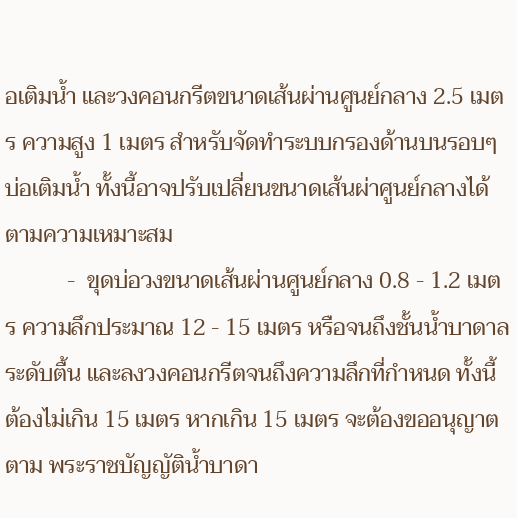อเติมน้ำ และวงคอนกรีตขนาดเส้นผ่านศูนย์กลาง 2.5 เมตร ความสูง 1 เมตร สำหรับจัดทำระบบกรองด้านบนรอบๆ บ่อเติมน้ำ ทั้งนี้อาจปรับเปลี่ยนขนาดเส้นผ่าศูนย์กลางได้ตามความเหมาะสม
           -  ขุดบ่อวงขนาดเส้นผ่านศูนย์กลาง 0.8 - 1.2 เมตร ความลึกประมาณ 12 - 15 เมตร หรือจนถึงชั้นน้ำบาดาลระดับตื้น และลงวงคอนกรีตจนถึงความลึกที่กำหนด ทั้งนี้ ต้องไม่เกิน 15 เมตร หากเกิน 15 เมตร จะต้องขออนุญาตตาม พระราชบัญญัติน้ำบาดา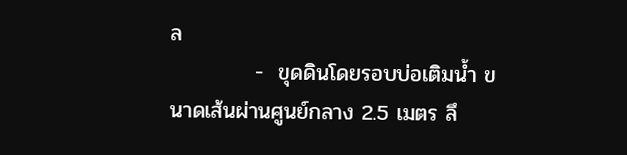ล
           -  ขุดดินโดยรอบบ่อเติมน้ำ ขนาดเส้นผ่านศูนย์กลาง 2.5 เมตร ลึ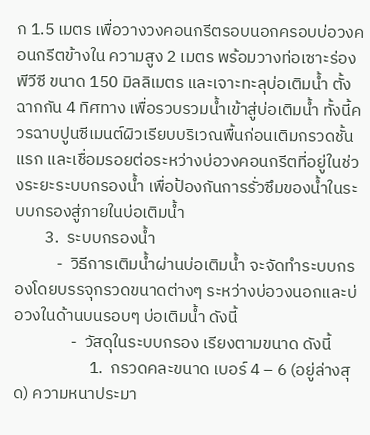ก 1.5 เมตร เพื่อวางวงคอนกรีตรอบนอกครอบบ่อวงคอนกรีตข้างใน ความสูง 2 เมตร พร้อมวางท่อเซาะร่อง พีวีซี ขนาด 150 มิลลิเมตร และเจาะทะลุบ่อเติมน้ำ ตั้งฉากกัน 4 ทิศทาง เพื่อรวบรวมน้ำเข้าสู่บ่อเติมน้ำ ทั้งนี้ควรฉาบปูนซีเมนต์ผิวเรียบบริเวณพื้นก่อนเติมกรวดชั้นแรก และเชื่อมรอยต่อระหว่างบ่อวงคอนกรีตที่อยู่ในช่วงระยะระบบกรองน้ำ เพื่อป้องกันการรั่วซึมของน้ำในระบบกรองสู่ภายในบ่อเติมน้ำ
        3.  ระบบกรองน้ำ
           -  วิธีการเติมน้ำผ่านบ่อเติมน้ำ จะจัดทำระบบกรองโดยบรรจุกรวดขนาดต่างๆ ระหว่างบ่อวงนอกและบ่อวงในด้านบนรอบๆ บ่อเติมน้ำ ดังนี้
               -  วัสดุในระบบกรอง เรียงตามขนาด ดังนี้
                    1.  กรวดคละขนาด เบอร์ 4 – 6 (อยู่ล่างสุด) ความหนาประมา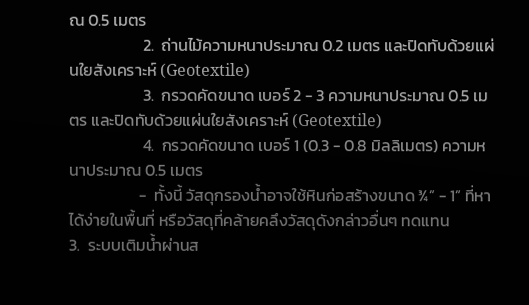ณ 0.5 เมตร
                    2.  ถ่านไม้ความหนาประมาณ 0.2 เมตร และปิดทับด้วยแผ่นใยสังเคราะห์ (Geotextile)
                    3.  กรวดคัดขนาด เบอร์ 2 - 3 ความหนาประมาณ 0.5 เมตร และปิดทับด้วยแผ่นใยสังเคราะห์ (Geotextile)
                    4.  กรวดคัดขนาด เบอร์ 1 (0.3 - 0.8 มิลลิเมตร) ความหนาประมาณ 0.5 เมตร
                   -  ทั้งนี้ วัสดุกรองน้ำอาจใช้หินก่อสร้างขนาด ¾” - 1” ที่หาได้ง่ายในพื้นที่ หรือวัสดุที่คล้ายคลึงวัสดุดังกล่าวอื่นๆ ทดแทน
3.  ระบบเติมน้ำผ่านส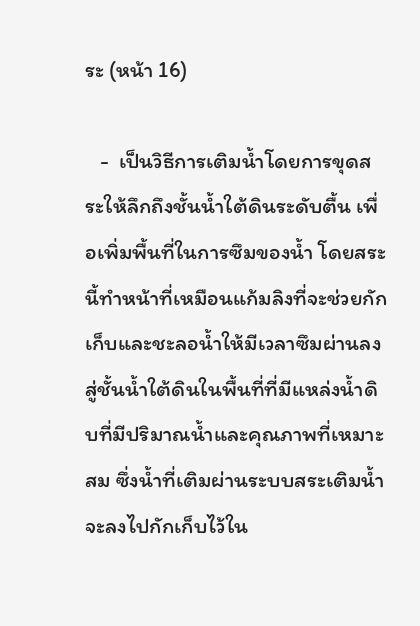ระ (หน้า 16)

   -  เป็นวิธีการเติมน้ำโดยการขุดสระให้ลึกถึงชั้นน้ำใต้ดินระดับตื้น เพื่อเพิ่มพื้นที่ในการซึมของน้ำ โดยสระนี้ทำหน้าที่เหมือนแก้มลิงที่จะช่วยกักเก็บและชะลอน้ำให้มีเวลาซึมผ่านลงสู่ชั้นน้ำใต้ดินในพื้นที่ที่มีแหล่งน้ำดิบที่มีปริมาณน้ำและคุณภาพที่เหมาะสม ซึ่งน้ำที่เติมผ่านระบบสระเติมน้ำจะลงไปกักเก็บไว้ใน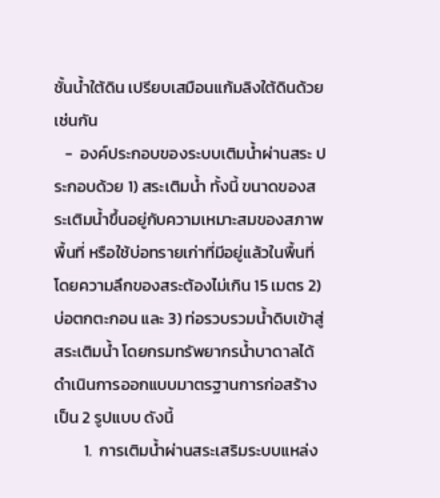ชั้นน้ำใต้ดิน เปรียบเสมือนแก้มลิงใต้ดินด้วยเช่นกัน
   -  องค์ประกอบของระบบเติมน้ำผ่านสระ ประกอบด้วย 1) สระเติมน้ำ ทั้งนี้ ขนาดของสระเติมน้ำขึ้นอยู่กับความเหมาะสมของสภาพพื้นที่ หรือใช้บ่อทรายเก่าที่มีอยู่แล้วในพื้นที่ โดยความลึกของสระต้องไม่เกิน 15 เมตร 2) บ่อตกตะกอน และ 3) ท่อรวบรวมน้ำดิบเข้าสู่สระเติมน้ำ โดยกรมทรัพยากรน้ำบาดาลได้ดำเนินการออกแบบมาตรฐานการก่อสร้างเป็น 2 รูปแบบ ดังนี้
        1.  การเติมน้ำผ่านสระเสริมระบบแหล่ง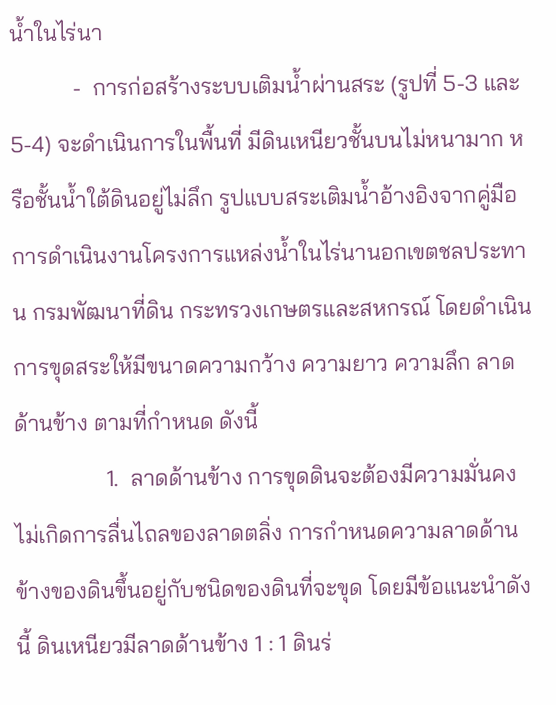น้ำในไร่นา
           -  การก่อสร้างระบบเติมน้ำผ่านสระ (รูปที่ 5-3 และ 5-4) จะดำเนินการในพื้นที่ มีดินเหนียวชั้นบนไม่หนามาก หรือชั้นน้ำใต้ดินอยู่ไม่ลึก รูปแบบสระเติมน้ำอ้างอิงจากคู่มือการดำเนินงานโครงการแหล่งน้ำในไร่นานอกเขตชลประทาน กรมพัฒนาที่ดิน กระทรวงเกษตรและสหกรณ์ โดยดำเนินการขุดสระให้มีขนาดความกว้าง ความยาว ความลึก ลาดด้านข้าง ตามที่กำหนด ดังนี้
                1.  ลาดด้านข้าง การขุดดินจะต้องมีความมั่นคงไม่เกิดการลื่นไถลของลาดตลิ่ง การกำหนดความลาดด้านข้างของดินขึ้นอยู่กับชนิดของดินที่จะขุด โดยมีข้อแนะนำดังนี้ ดินเหนียวมีลาดด้านข้าง 1 : 1 ดินร่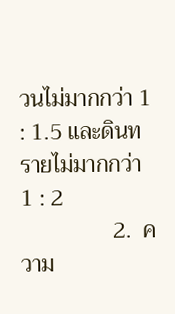วนไม่มากกว่า 1 : 1.5 และดินทรายไม่มากกว่า 1 : 2
                2.  ความ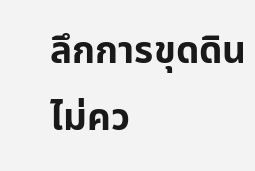ลึกการขุดดินไม่คว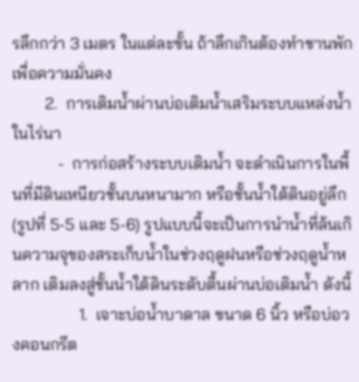รลึกกว่า 3 เมตร ในแต่ละขั้น ถ้าลึกเกินต้องทำชานพักเพื่อความมั่นคง
        2.  การเติมน้ำผ่านบ่อเติมน้ำเสริมระบบแหล่งน้ำในไร่นา
           -  การก่อสร้างระบบเติมน้ำ จะดำเนินการในพื้นที่มีดินเหนียวชั้นบนหนามาก หรือชั้นน้ำใต้ดินอยู่ลึก (รูปที่ 5-5 และ 5-6) รูปแบบนี้จะเป็นการนำน้ำที่ล้นเกินความจุของสระเก็บน้ำในช่วงฤดูฝนหรือช่วงฤดูน้ำหลาก เติมลงสู่ชั้นน้ำใต้ดินระดับตื้นผ่านบ่อเติมน้ำ ดังนี้
                1.  เจาะบ่อน้ำบาดาล ขนาด 6 นิ้ว หรือบ่อวงคอนกรีต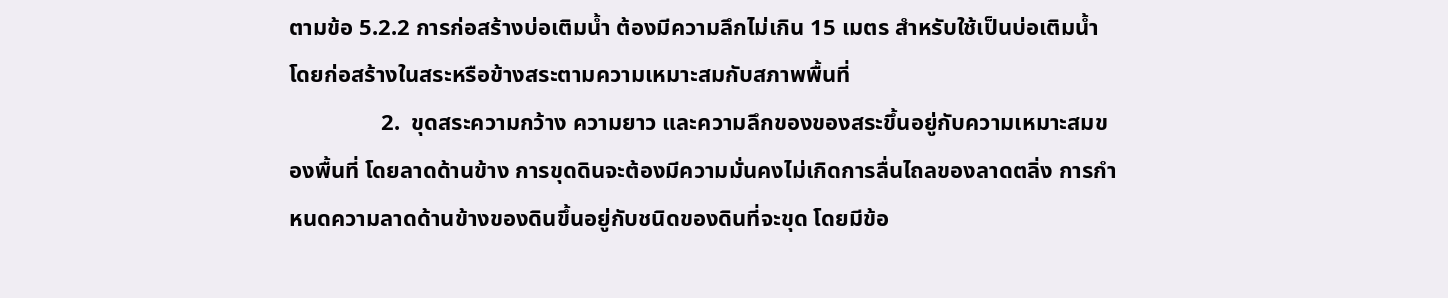ตามข้อ 5.2.2 การก่อสร้างบ่อเติมน้ำ ต้องมีความลึกไม่เกิน 15 เมตร สำหรับใช้เป็นบ่อเติมน้ำ โดยก่อสร้างในสระหรือข้างสระตามความเหมาะสมกับสภาพพื้นที่
                2.  ขุดสระความกว้าง ความยาว และความลึกของของสระขึ้นอยู่กับความเหมาะสมของพื้นที่ โดยลาดด้านข้าง การขุดดินจะต้องมีความมั่นคงไม่เกิดการลื่นไถลของลาดตลิ่ง การกำหนดความลาดด้านข้างของดินขึ้นอยู่กับชนิดของดินที่จะขุด โดยมีข้อ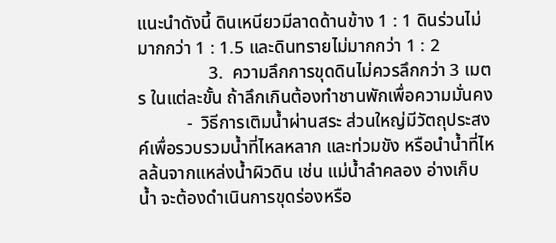แนะนำดังนี้ ดินเหนียวมีลาดด้านข้าง 1 : 1 ดินร่วนไม่มากกว่า 1 : 1.5 และดินทรายไม่มากกว่า 1 : 2
                3.  ความลึกการขุดดินไม่ควรลึกกว่า 3 เมตร ในแต่ละขั้น ถ้าลึกเกินต้องทำชานพักเพื่อความมั่นคง
           -  วิธีการเติมน้ำผ่านสระ ส่วนใหญ่มีวัตถุประสงค์เพื่อรวบรวมน้ำที่ไหลหลาก และท่วมขัง หรือนำน้ำที่ไหลล้นจากแหล่งน้ำผิวดิน เช่น แม่น้ำลำคลอง อ่างเก็บน้ำ จะต้องดำเนินการขุดร่องหรือ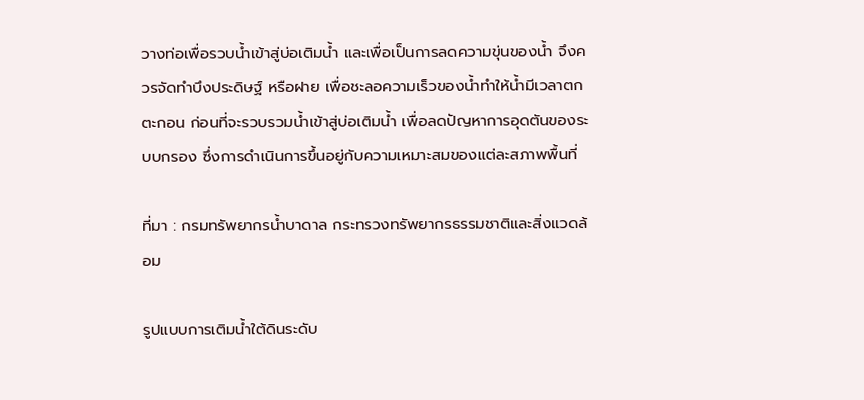วางท่อเพื่อรวบน้ำเข้าสู่บ่อเติมน้ำ และเพื่อเป็นการลดความขุ่นของน้ำ จึงควรจัดทำบึงประดิษฐ์ หรือฝาย เพื่อชะลอความเร็วของน้ำทำให้น้ำมีเวลาตกตะกอน ก่อนที่จะรวบรวมน้ำเข้าสู่บ่อเติมน้ำ เพื่อลดปัญหาการอุดตันของระบบกรอง ซึ่งการดำเนินการขึ้นอยู่กับความเหมาะสมของแต่ละสภาพพื้นที่

ที่มา : กรมทรัพยากรนํ้าบาดาล กระทรวงทรัพยากรธรรมชาติและสิ่งแวดล้อม

รูปแบบการเติมน้ำใต้ดินระดับ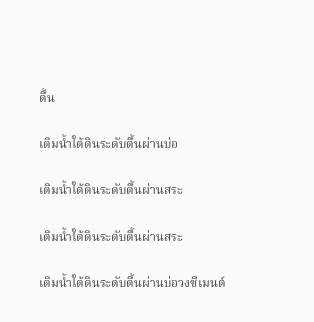ตื้น

เติมน้ำใต้ดินระดับตื้นผ่านบ่อ

เติมน้ำใต้ดินระดับตื้นผ่านสระ

เติมน้ำใต้ดินระดับตื้นผ่านสระ

เติมน้ำใต้ดินระดับตื้นผ่านบ่อวงซีเมนต์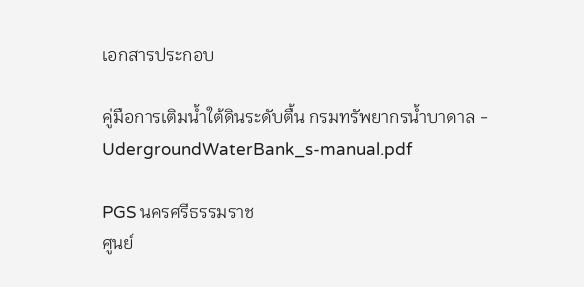เอกสารประกอบ

คู่มือการเติมน้ำใต้ดินระดับตื้น กรมทรัพยากรนํ้าบาดาล - UdergroundWaterBank_s-manual.pdf

PGS นครศรีธรรมราช
ศูนย์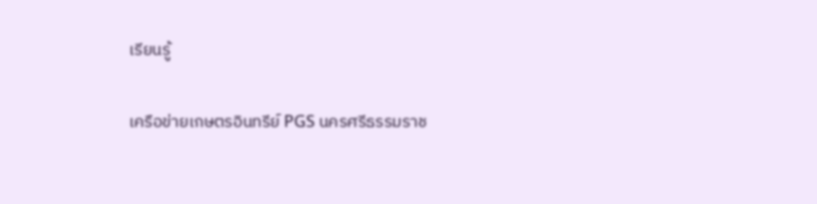เรียนรู้

เครือข่ายเกษตรอินทรีย์ PGS นครศรีธรรมราช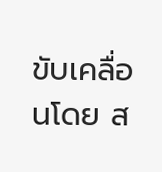ขับเคลื่อนโดย ส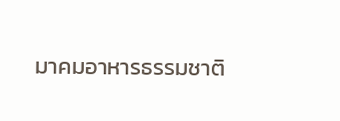มาคมอาหารธรรมชาติ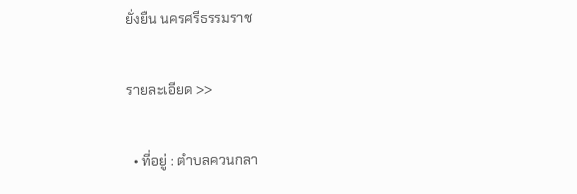ยั่งยืน นครศรีธรรมราช

รายละเอียด >>

  • ที่อยู่ : ตำบลควนกลา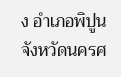ง อำเภอพิปูน จังหวัดนครศ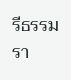รีธรรมรา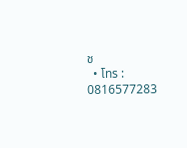ช
  • โทร : 0816577283